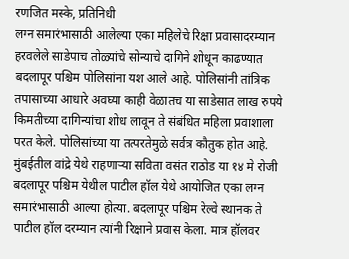रणजित मस्के, प्रतिनिधी
लग्न समारंभासाठी आलेल्या एका महिलेचे रिक्षा प्रवासादरम्यान हरवलेले साडेपाच तोळ्यांचे सोन्याचे दागिने शोधून काढण्यात बदलापूर पश्चिम पोलिसांना यश आले आहे. पोलिसांनी तांत्रिक तपासाच्या आधारे अवघ्या काही वेळातच या साडेसात लाख रुपये किमतीच्या दागिन्यांचा शोध लावून ते संबंधित महिला प्रवाशाला परत केले. पोलिसांच्या या तत्परतेमुळे सर्वत्र कौतुक होत आहे.
मुंबईतील वांद्रे येथे राहणाऱ्या सविता वसंत राठोड या १४ मे रोजी बदलापूर पश्चिम येथील पाटील हॉल येथे आयोजित एका लग्न समारंभासाठी आल्या होत्या. बदलापूर पश्चिम रेल्वे स्थानक ते पाटील हॉल दरम्यान त्यांनी रिक्षाने प्रवास केला. मात्र हॉलवर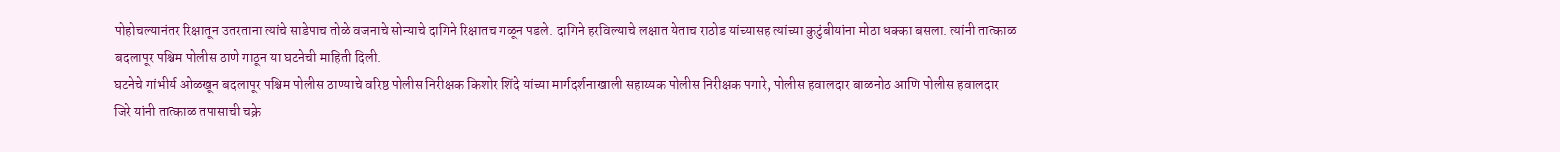पोहोचल्यानंतर रिक्षातून उतरताना त्यांचे साडेपाच तोळे वजनाचे सोन्याचे दागिने रिक्षातच गळून पडले. दागिने हरविल्याचे लक्षात येताच राठोड यांच्यासह त्यांच्या कुटुंबीयांना मोठा धक्का बसला. त्यांनी तात्काळ बदलापूर पश्चिम पोलीस ठाणे गाठून या घटनेची माहिती दिली.
घटनेचे गांभीर्य ओळखून बदलापूर पश्चिम पोलीस ठाण्याचे वरिष्ठ पोलीस निरीक्षक किशोर शिंदे यांच्या मार्गदर्शनाखाली सहाय्यक पोलीस निरीक्षक पगारे, पोलीस हवालदार बाळनोठ आणि पोलीस हवालदार जिरे यांनी तात्काळ तपासाची चक्रे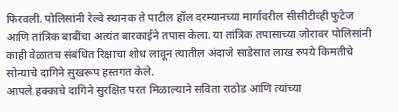फिरवली. पोलिसांनी रेल्वे स्थानक ते पाटील हॉल दरम्यानच्या मार्गावरील सीसीटीव्ही फुटेज आणि तांत्रिक बाबींचा अत्यंत बारकाईने तपास केला. या तांत्रिक तपासाच्या जोरावर पोलिसांनी काही वेळातच संबंधित रिक्षाचा शोध लावून त्यातील अंदाजे साडेसात लाख रुपये किमतीचे सोन्याचे दागिने सुखरूप हस्तगत केले.
आपले हक्काचे दागिने सुरक्षित परत मिळाल्याने सविता राठोड आणि त्यांच्या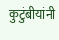कुटुंबीयांनी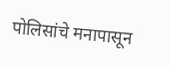पोलिसांचे मनापासून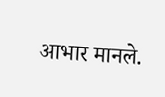आभार मानले.